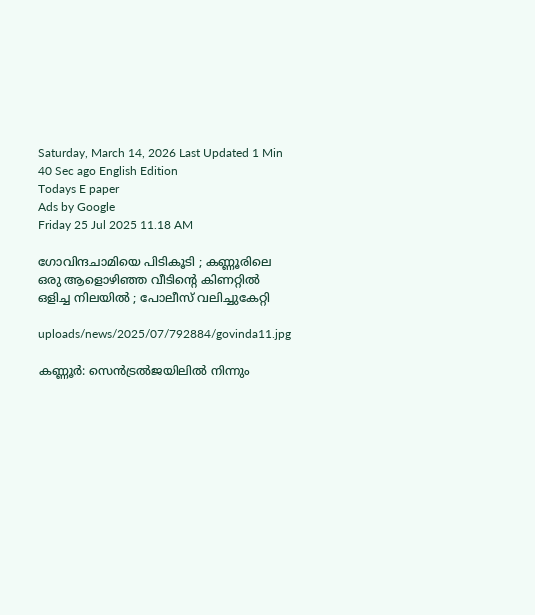Saturday, March 14, 2026 Last Updated 1 Min 40 Sec ago English Edition
Todays E paper
Ads by Google
Friday 25 Jul 2025 11.18 AM

ഗോവിന്ദചാമിയെ പിടികൂടി ; കണ്ണൂരിലെ ഒരു ആളൊഴിഞ്ഞ വീടിന്റെ കിണറ്റില്‍ ഒളിച്ച നിലയില്‍ ; പോലീസ് വലിച്ചുകേറ്റി

uploads/news/2025/07/792884/govinda11.jpg

കണ്ണൂര്‍: സെന്‍ട്രല്‍ജയിലില്‍ നിന്നും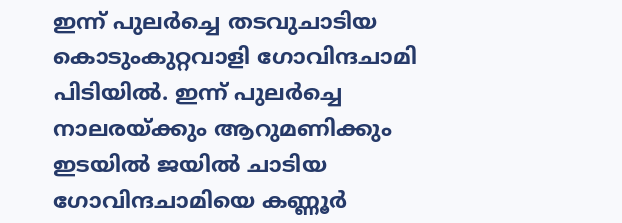ഇന്ന് പുലര്‍ച്ചെ തടവുചാടിയ കൊടുംകുറ്റവാളി ഗോവിന്ദചാമി പിടിയില്‍. ഇന്ന് പുലര്‍ച്ചെ നാലരയ്ക്കും ആറുമണിക്കും ഇടയില്‍ ജയില്‍ ചാടിയ ഗോവിന്ദചാമിയെ കണ്ണൂര്‍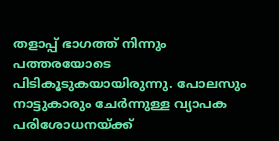തളാപ്പ് ഭാഗത്ത് നിന്നും പത്തരയോടെ പിടികൂടുകയായിരുന്നു. പോലസും നാട്ടുകാരും ചേര്‍ന്നുള്ള വ്യാപക പരിശോധനയ്ക്ക്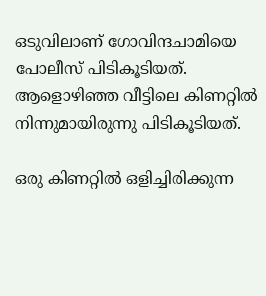ഒടുവിലാണ് ഗോവിന്ദചാമിയെ പോലീസ് പിടികൂടിയത്. ആളൊഴിഞ്ഞ വീട്ടിലെ കിണറ്റില്‍ നിന്നുമായിരുന്നു പിടികൂടിയത്.

ഒരു കിണറ്റില്‍ ഒളിച്ചിരിക്കുന്ന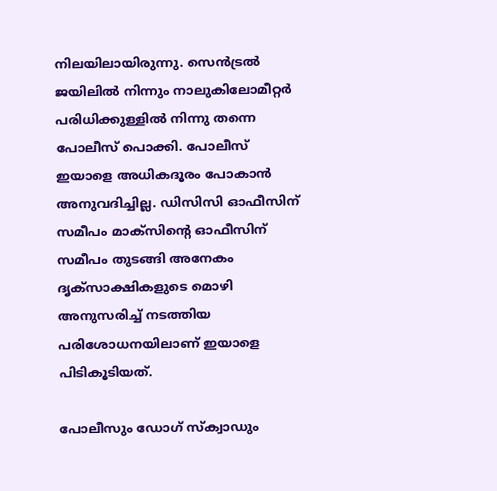നിലയിലായിരുന്നു. സെന്‍ട്രല്‍ ജയിലില്‍ നിന്നും നാലുകിലോമീറ്റര്‍ പരിധിക്കുള്ളില്‍ നിന്നു തന്നെ പോലീസ് പൊക്കി. പോലീസ് ഇയാളെ അധികദൂരം പോകാന്‍ അനുവദിച്ചില്ല. ഡിസിസി ഓഫീസിന് സമീപം മാക്‌സിന്റെ ഓഫീസിന് സമീപം തുടങ്ങി അനേകം ദൃക്‌സാക്ഷികളുടെ മൊഴി അനുസരിച്ച് നടത്തിയ പരിശോധനയിലാണ് ഇയാളെ പിടികൂടിയത്.

പോലീസും ഡോഗ് സ്‌ക്വാഡും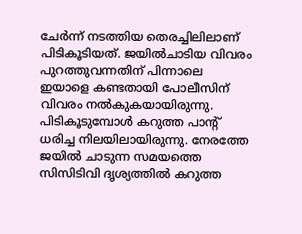ചേര്‍ന്ന് നടത്തിയ തെരച്ചിലിലാണ് പിടികൂടിയത്. ജയില്‍ചാടിയ വിവരം പുറത്തുവന്നതിന് പിന്നാലെ ഇയാളെ കണ്ടതായി പോലീസിന് വിവരം നല്‍കുകയായിരുന്നു. പിടികൂടുമ്പോള്‍ കറുത്ത പാന്റ് ധരിച്ച നിലയിലായിരുന്നു. നേരത്തേ ജയില്‍ ചാടുന്ന സമയത്തെ സിസിടിവി ദൃശ്യത്തില്‍ കറുത്ത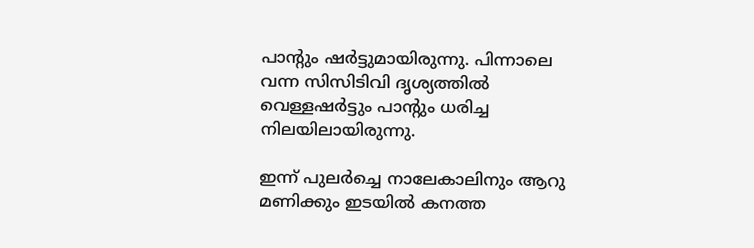പാന്റും ഷര്‍ട്ടുമായിരുന്നു. പിന്നാലെ വന്ന സിസിടിവി ദൃശ്യത്തില്‍ വെള്ളഷര്‍ട്ടും പാന്റും ധരിച്ച നിലയിലായിരുന്നു.

ഇന്ന് പുലര്‍ച്ചെ നാലേകാലിനും ആറു മണിക്കും ഇടയില്‍ കനത്ത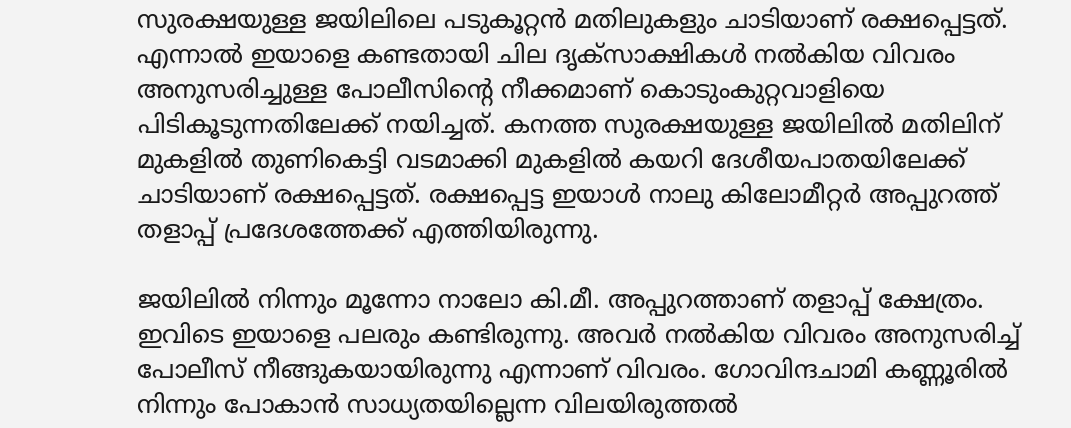സുരക്ഷയുള്ള ജയിലിലെ പടുകൂറ്റന്‍ മതിലുകളും ചാടിയാണ് രക്ഷപ്പെട്ടത്. എന്നാല്‍ ഇയാളെ കണ്ടതായി ചില ദൃക്‌സാക്ഷികള്‍ നല്‍കിയ വിവരം അനുസരിച്ചുള്ള പോലീസിന്റെ നീക്കമാണ് കൊടുംകുറ്റവാളിയെ പിടികൂടുന്നതിലേക്ക് നയിച്ചത്. കനത്ത സുരക്ഷയുള്ള ജയിലില്‍ മതിലിന് മുകളില്‍ തുണികെട്ടി വടമാക്കി മുകളില്‍ കയറി ദേശീയപാതയിലേക്ക് ചാടിയാണ് രക്ഷപ്പെട്ടത്. രക്ഷപ്പെട്ട ഇയാള്‍ നാലു കിലോമീറ്റര്‍ അപ്പുറത്ത് തളാപ്പ് പ്രദേശത്തേക്ക് എത്തിയിരുന്നു.

ജയിലില്‍ നിന്നും മൂന്നോ നാലോ കി.മീ. അപ്പുറത്താണ് തളാപ്പ് ക്ഷേത്രം. ഇവിടെ ഇയാളെ പലരും കണ്ടിരുന്നു. അവര്‍ നല്‍കിയ വിവരം അനുസരിച്ച് പോലീസ് നീങ്ങുകയായിരുന്നു എന്നാണ് വിവരം. ഗോവിന്ദചാമി കണ്ണൂരില്‍ നിന്നും പോകാന്‍ സാധ്യതയില്ലെന്ന വിലയിരുത്തല്‍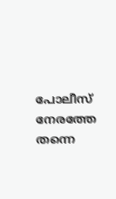പോലീസ് നേരത്തേ തന്നെ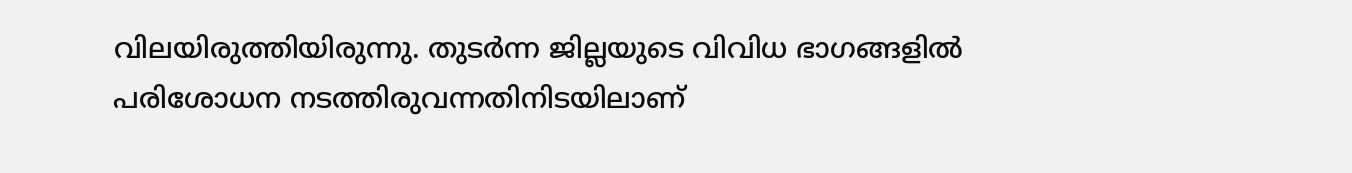വിലയിരുത്തിയിരുന്നു. തുടര്‍ന്ന ജില്ലയുടെ വിവിധ ഭാഗങ്ങളില്‍ പരിശോധന നടത്തിരുവന്നതിനിടയിലാണ്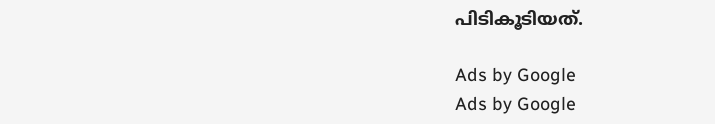പിടികൂടിയത്.

Ads by Google
Ads by Google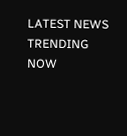LATEST NEWS
TRENDING NOW